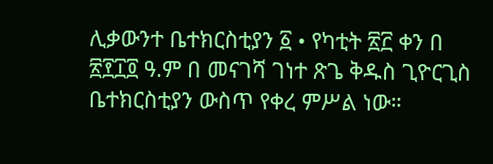ሊቃውንተ ቤተክርስቲያን ፩ • የካቲት ፳፫ ቀን በ ፳፻፲፬ ዓ.ም በ መናገሻ ገነተ ጽጌ ቅዱስ ጊዮርጊስ ቤተክርስቲያን ውስጥ የቀረ ምሥል ነው።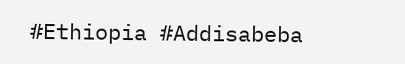#Ethiopia #Addisabeba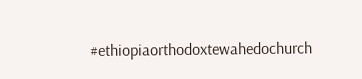#ethiopiaorthodoxtewahedochurch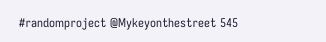#randomproject @Mykeyonthestreet 545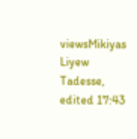viewsMikiyas Liyew Tadesse, edited 17:43